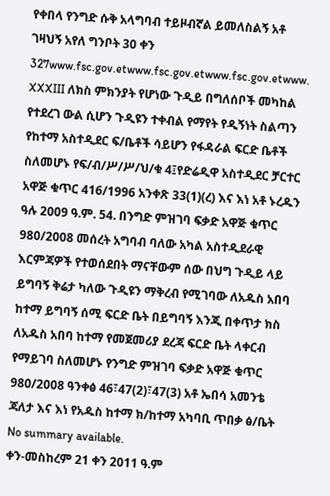የቀበላ የንግድ ሱቅ አላግባብ ተይዞብኛል ይመለስልኝ አቶ ገዛህኝ አየለ ግንቦት 30 ቀን 327www.fsc.gov.etwww.fsc.gov.etwww.fsc.gov.etwww. XXXIII ለክስ ምክንያት የሆነው ጉዲይ በግለሰቦች መካከል የተደረገ ውል ሲሆን ጉዲዩን ተቀብል የማየት የዲኝነት ስልጣን የከተማ አስተዲደር ፍ/ቤቶች ሳይሆን የፋዳራል ፍርድ ቤቶች ስለመሆኑ የፍ/ብ/ሥ/ሥ/ህ/ቁ 4፤የድሬዲዋ አስተዲደር ቻርተር አዋጅ ቁጥር 416/1996 አንቀጽ 33(1)(ረ) እና እነ አቶ ኑረዱን ዓሉ 2009 ዓ.ም. 54. በንግድ ምዝገባ ፍቃድ አዋጅ ቁጥር 980/2008 መሰረት አግባብ ባለው አካል አስተዲደራዊ እርምጃዎች የተወሰደበት ማናቸውም ሰው በህግ ጉዲይ ላይ ይግባኝ ቅሬታ ካለው ጉዲዩን ማቅረብ የሚገባው ለአዱስ አበባ ከተማ ይግባኝ ሰሚ ፍርድ ቤት በይግባኝ እንጂ በቀጥታ ክስ ለአዱስ አበባ ከተማ የመጀመሪያ ደረጃ ፍርድ ቤት ላቀርብ የማይገባ ስለመሆኑ የንግድ ምዝገባ ፍቃድ አዋጅ ቁጥር 980/2008 ዓንቀፅ 46፣47(2)፣47(3) አቶ ኤበሳ አመንቴ ጃለታ እና እነ የአዱስ ከተማ ክ/ከተማ አካባቢ ጥበቃ ፅ/ቤት
No summary available.
ቀን-መስከረም 21 ቀን 2011 ዓ.ም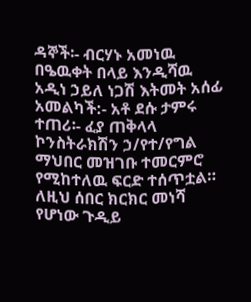ዳኞች፡- ብርሃኑ አመነዉ በዔዉቀት በላይ እንዲሻዉ አዲነ ኃይለ ነጋሽ እትመት አሰፊ አመልካች:- አቶ ደሱ ታምሩ ተጠሪ፡- ፈያ ጠቅላላ ኮንስትራክሽን ኃ/የተ/የግል ማህበር መዝገቡ ተመርምሮ የሚከተለዉ ፍርድ ተሰጥቷል።
ለዚህ ሰበር ክርክር መነሻ የሆነው ጉዲይ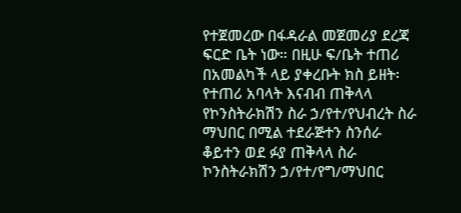የተጀመረው በፋዳራል መጀመሪያ ደረጃ ፍርድ ቤት ነው። በዚሁ ፍ/ቤት ተጠሪ በአመልካች ላይ ያቀረቡት ክስ ይዘት፡የተጠሪ አባላት እናብብ ጠቅላላ የኮንስትራክሽን ስራ ኃ/የተ/የህብረት ስራ ማህበር በሚል ተደራጅተን ስንሰራ ቆይተን ወደ ፉያ ጠቅላላ ስራ ኮንስትራክሽን ኃ/የተ/የግ/ማህበር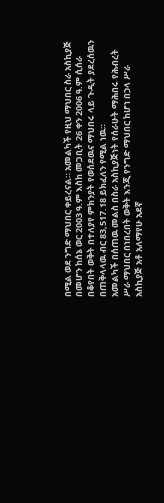በሚል ወደ ንግድ ማህበር ቀይረናል። አመልካች የዚህ ማህበር ስራ አስኪያጅ በመሆን ከሰኔ ወር 2003 ዓ.ም እስከ መጋቢት 26 ቀን 2006 ዓ.ም ሲሰራ በቆየበት ወቅት በተለያየ ምክንያት የወሰደዉና ማህበሩ ላይ ጉዲት ያደረሰዉን በጠቅላላዉ ብር 83,517.18 ይክፈለን የሚል ነዉ።
አመልካች በሰጠዉ መልስ በስራ አስኪያጅነት የሰራሁት ማሕበሩ የሕብረት ሥራ ማህበር በነበረበት ወቅት እንጂ የንግድ ማህበር ከሆነ በኃላ ሥራ አስኪያጅ አቶ አለማየሁ አደኛ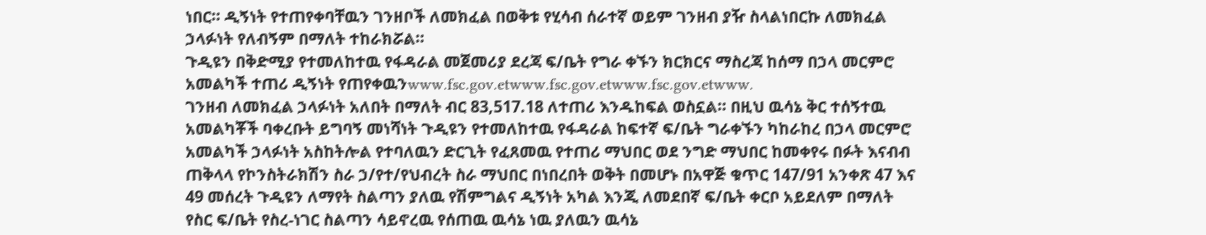ነበር። ዲኝነት የተጠየቀባቸዉን ገንዘቦች ለመክፈል በወቅቱ የሂሳብ ሰራተኛ ወይም ገንዘብ ያዥ ስላልነበርኩ ለመክፈል ኃላፉነት የለብኝም በማለት ተከራክሯል።
ጉዲዩን በቅድሚያ የተመለከተዉ የፋዳራል መጀመሪያ ደረጃ ፍ/ቤት የግራ ቀኙን ክርክርና ማስረጃ ከሰማ በኃላ መርምሮ አመልካች ተጠሪ ዲኝነት የጠየቀዉንwww.fsc.gov.etwww.fsc.gov.etwww.fsc.gov.etwww.
ገንዘብ ለመክፈል ኃላፉነት አለበት በማለት ብር 83,517.18 ለተጠሪ እንዱከፍል ወስኗል። በዚህ ዉሳኔ ቅር ተሰኝተዉ አመልካቾች ባቀረቡት ይግባኝ መነሻነት ጉዲዩን የተመለከተዉ የፋዳራል ከፍተኛ ፍ/ቤት ግራቀኙን ካከራከረ በኃላ መርምሮ አመልካች ኃላፉነት አስከትሎል የተባለዉን ድርጊት የፈጸመዉ የተጠሪ ማህበር ወደ ንግድ ማህበር ከመቀየሩ በፉት እናብብ ጠቅላላ የኮንስትራክሽን ስራ ኃ/የተ/የህብረት ስራ ማህበር በነበረበት ወቅት በመሆኑ በአዋጅ ቁጥር 147/91 አንቀጽ 47 እና 49 መሰረት ጉዲዩን ለማየት ስልጣን ያለዉ የሽምግልና ዲኝነት አካል እንጂ ለመደበኛ ፍ/ቤት ቀርቦ አይደለም በማለት የስር ፍ/ቤት የስረ-ነገር ስልጣን ሳይኖረዉ የሰጠዉ ዉሳኔ ነዉ ያለዉን ዉሳኔ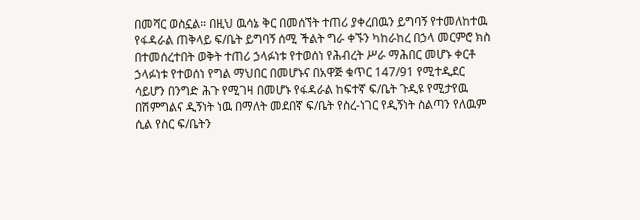በመሻር ወስኗል። በዚህ ዉሳኔ ቅር በመሰኘት ተጠሪ ያቀረበዉን ይግባኝ የተመለከተዉ የፋዳራል ጠቅላይ ፍ/ቤት ይግባኝ ሰሚ ችልት ግራ ቀኙን ካከራከረ በኃላ መርምሮ ክስ በተመሰረተበት ወቅት ተጠሪ ኃላፉነቱ የተወሰነ የሕብረት ሥራ ማሕበር መሆኑ ቀርቶ ኃላፉነቱ የተወሰነ የግል ማህበር በመሆኑና በአዋጅ ቁጥር 147/91 የሚተዲደር ሳይሆን በንግድ ሕጉ የሚገዛ በመሆኑ የፋዳራል ከፍተኛ ፍ/ቤት ጉዲዩ የሚታየዉ በሽምግልና ዲኝነት ነዉ በማለት መደበኛ ፍ/ቤት የስረ-ነገር የዲኝነት ስልጣን የለዉም ሲል የስር ፍ/ቤትን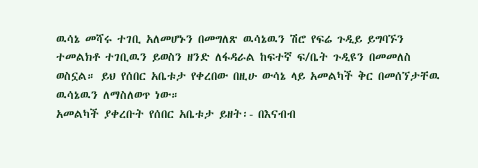ዉሳኔ መሻሩ ተገቢ አለመሆኑን በመግለጽ ዉሳኔዉን ሽሮ የፍሬ ጉዲይ ይግባኙን ተመልክቶ ተገቢዉን ይወስን ዘንድ ለፋዳራል ከፍተኛ ፍ/ቤት ጉዲዩን በመመለስ ወስኗል። ይህ የሰበር አቤቱታ የቀረበው በዚሁ ውሳኔ ላይ አመልካች ቅር በመሰኘታቸዉ ዉሳኔዉን ለማስለወጥ ነው።
አመልካች ያቀረቡት የሰበር አቤቱታ ይዘት፡- በእናብብ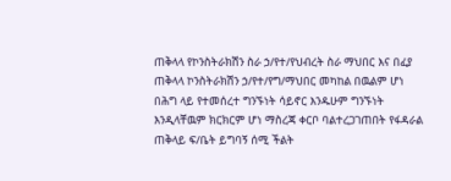ጠቅላላ የኮንስትራክሽን ስራ ኃ/የተ/የህብረት ስራ ማህበር እና በፈያ ጠቅላላ ኮንስትራክሽን ኃ/የተ/የግ/ማህበር መካከል በዉልም ሆነ በሕግ ላይ የተመሰረተ ግንኙነት ሳይኖር እንዱሁም ግንኙነት እንዲላቸዉም ክርክርም ሆነ ማስረጃ ቀርቦ ባልተረጋገጠበት የፋዳራል ጠቅላይ ፍ/ቤት ይግባኝ ሰሚ ችልት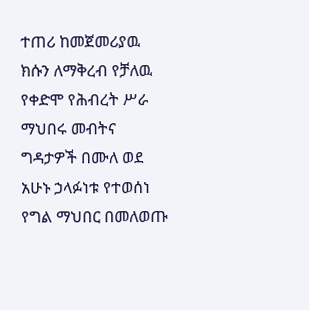ተጠሪ ከመጀመሪያዉ ክሱን ለማቅረብ የቻለዉ የቀድሞ የሕብረት ሥራ ማህበሩ መብትና ግዳታዎች በሙለ ወደ አሁኑ ኃላፉነቱ የተወሰነ የግል ማህበር በመለወጡ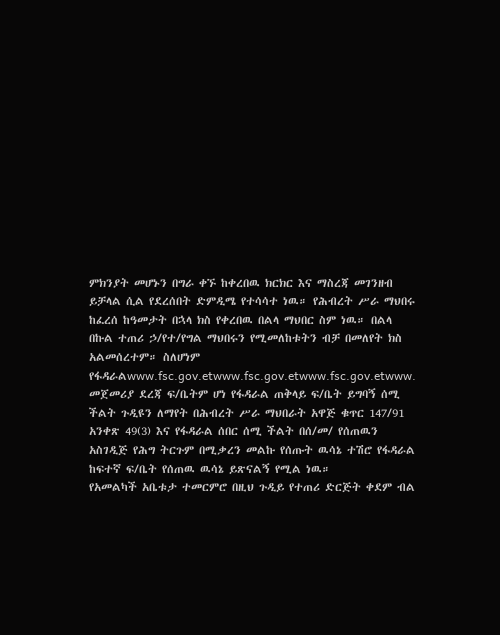ምክንያት መሆኑን በግራ ቀኙ ከቀረበዉ ክርክር እና ማስረጃ መገንዘብ ይቻላል ሲል የደረሰበት ድምዲሜ የተሳሳተ ነዉ። የሕብረት ሥራ ማህበሩ ከፈረሰ ከዓመታት በኋላ ክስ የቀረበዉ በልላ ማህበር ስም ነዉ። በልላ በኩል ተጠሪ ኃ/የተ/የግል ማህበሩን የሚመለከቱትን ብቻ በመለየት ክስ አልመሰረተም። ስለሆነም የፋዳራልwww.fsc.gov.etwww.fsc.gov.etwww.fsc.gov.etwww.
መጀመሪያ ደረጃ ፍ/ቤትም ሆነ የፋዳራል ጠቅላይ ፍ/ቤት ይግባኝ ሰሚ ችልት ጉዲዩን ለማየት በሕብረት ሥራ ማህበራት አዋጅ ቁጥር 147/91 አንቀጽ 49(3) እና የፋዳራል ሰበር ሰሚ ችልት በሰ/መ/ የሰጠዉን አስገዲጅ የሕግ ትርጉም በሚቃረን መልኩ የሰጡት ዉሳኔ ተሽሮ የፋዳራል ከፍተኛ ፍ/ቤት የሰጠዉ ዉሳኔ ይጽናልኝ የሚል ነዉ።
የአመልካች አቤቱታ ተመርምሮ በዚህ ጉዲይ የተጠሪ ድርጅት ቀደም ብል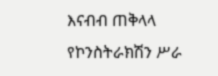እናብብ ጠቅላላ የኮንስትራክሽን ሥራ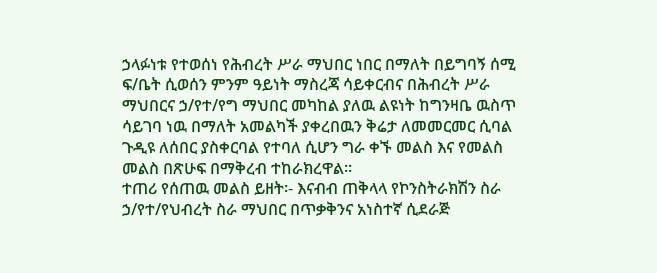ኃላፉነቱ የተወሰነ የሕብረት ሥራ ማህበር ነበር በማለት በይግባኝ ሰሚ ፍ/ቤት ሲወሰን ምንም ዓይነት ማስረጃ ሳይቀርብና በሕብረት ሥራ ማህበርና ኃ/የተ/የግ ማህበር መካከል ያለዉ ልዩነት ከግንዛቤ ዉስጥ ሳይገባ ነዉ በማለት አመልካች ያቀረበዉን ቅሬታ ለመመርመር ሲባል ጉዲዩ ለሰበር ያስቀርባል የተባለ ሲሆን ግራ ቀኙ መልስ እና የመልስ መልስ በጽሁፍ በማቅረብ ተከራክረዋል።
ተጠሪ የሰጠዉ መልስ ይዘት፡- እናብብ ጠቅላላ የኮንስትራክሽን ስራ ኃ/የተ/የህብረት ስራ ማህበር በጥቃቅንና አነስተኛ ሲደራጅ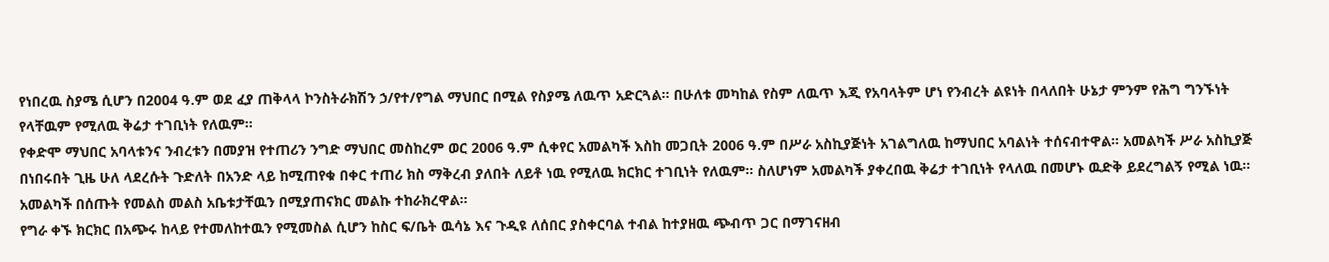የነበረዉ ስያሜ ሲሆን በ2004 ዓ.ም ወደ ፈያ ጠቅላላ ኮንስትራክሽን ኃ/የተ/የግል ማህበር በሚል የስያሜ ለዉጥ አድርጓል። በሁለቱ መካከል የስም ለዉጥ እጂ የአባላትም ሆነ የንብረት ልዩነት በላለበት ሁኔታ ምንም የሕግ ግንኙነት የላቸዉም የሚለዉ ቅሬታ ተገቢነት የለዉም።
የቀድሞ ማህበር አባላቱንና ንብረቱን በመያዝ የተጠሪን ንግድ ማህበር መስከረም ወር 2006 ዓ.ም ሲቀየር አመልካች እስከ መጋቢት 2006 ዓ.ም በሥራ አስኪያጅነት አገልግለዉ ከማህበር አባልነት ተሰናብተዋል። አመልካች ሥራ አስኪያጅ በነበሩበት ጊዜ ሁለ ላደረሱት ጉድለት በአንድ ላይ ከሚጠየቁ በቀር ተጠሪ ክስ ማቅረብ ያለበት ለይቶ ነዉ የሚለዉ ክርክር ተገቢነት የለዉም። ስለሆነም አመልካች ያቀረበዉ ቅሬታ ተገቢነት የላለዉ በመሆኑ ዉድቅ ይደረግልኝ የሚል ነዉ። አመልካች በሰጡት የመልስ መልስ አቤቱታቸዉን በሚያጠናክር መልኩ ተከራክረዋል።
የግራ ቀኙ ክርክር በአጭሩ ከላይ የተመለከተዉን የሚመስል ሲሆን ከስር ፍ/ቤት ዉሳኔ እና ጉዲዩ ለሰበር ያስቀርባል ተብል ከተያዘዉ ጭብጥ ጋር በማገናዘብ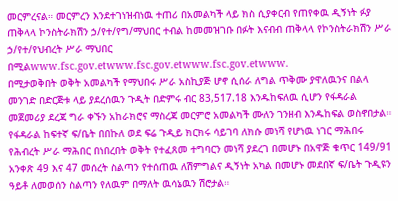መርምረናል። መርምረን እንደተገነዝብነዉ ተጠሪ በአመልካች ላይ ክስ ሲያቀርብ የጠየቀዉ ዲኝነት ፉያ ጠቅላላ ኮንስትራክሽን ኃ/የተ/የግ/ማህበር ተብል ከመመዝገቡ በፉት እናብብ ጠቅላላ የኮንስትራክሽን ሥራ ኃ/የተ/የህብረት ሥራ ማህበር በሚልwww.fsc.gov.etwww.fsc.gov.etwww.fsc.gov.etwww.
በሚታወቅበት ወቅት አመልካች የማህበሩ ሥራ አስኪያጅ ሆኖ ሲሰራ ለግል ጥቅሙ ያዋለዉንና በልላ መንገድ በድርጅቱ ላይ ያደረሰዉን ጉዲት በድምሩ ብር 83,517.18 እንዱከፍለዉ ሲሆን የፋዳራል መጀመሪያ ደረጃ ግራ ቀኙን አከራክሮና ማስረጃ መርምሮ አመልካች ሙለን ገንዘብ እንዱከፍል ወስኖበታል። የፋዳራል ከፍተኛ ፍ/ቤት በበኩለ ወደ ፍሬ ጉዲይ ክርክሩ ሳይገባ ለክሱ መነሻ የሆነዉ ነገር ማሕበሩ የሕብረት ሥራ ማሕበር በነበረበት ወቅት የተፈጸመ ተግባርን መነሻ ያደረገ በመሆኑ በአዋጅ ቁጥር 149/91 አንቀጽ 49 እና 47 መሰረት ስልጣን የተሰጠዉ ለሽምግልና ዲኝነት አካል በመሆኑ መደበኛ ፍ/ቤት ጉዲዩን ዓይቶ ለመወሰን ስልጣን የለዉም በማለት ዉሳኔዉን ሽሮታል።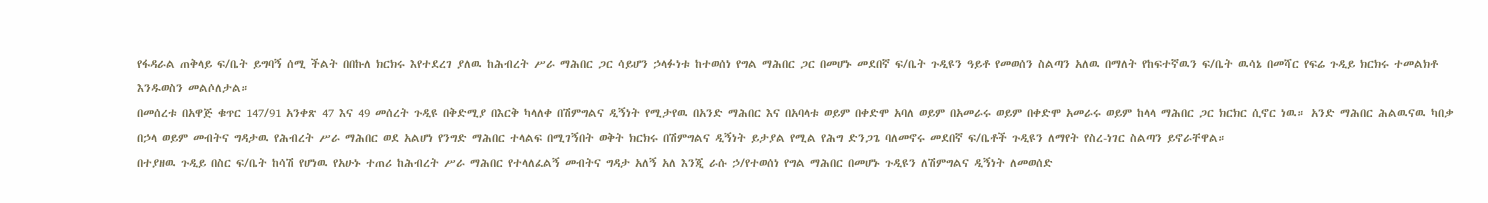የፋዳራል ጠቅላይ ፍ/ቤት ይግባኝ ሰሚ ችልት በበኩለ ክርክሩ እየተደረገ ያለዉ ከሕብረት ሥራ ማሕበር ጋር ሳይሆን ኃላፉነቱ ከተወሰነ የግል ማሕበር ጋር በመሆኑ መደበኛ ፍ/ቤት ጉዲዩን ዓይቶ የመወሰን ስልጣን አለዉ በማለት የከፍተኛዉን ፍ/ቤት ዉሳኔ በመሻር የፍሬ ጉዲይ ክርክሩ ተመልክቶ እንዱወስን መልሶለታል።
በመሰረቱ በአዋጅ ቁጥር 147/91 አንቀጽ 47 እና 49 መሰረት ጉዲዩ በቅድሚያ በእርቅ ካላለቀ በሽምግልና ዲኝነት የሚታየዉ በአንድ ማሕበር እና በአባላቱ ወይም በቀድሞ አባለ ወይም በአመራሩ ወይም በቀድሞ አመራሩ ወይም ከላላ ማሕበር ጋር ክርክር ሲኖር ነዉ። አንድ ማሕበር ሕልዉናዉ ካበቃ በኃላ ወይም መብትና ግዳታዉ የሕብረት ሥራ ማሕበር ወደ አልሆነ የንግድ ማሕበር ተላልፍ በሚገኝበት ወቅት ክርክሩ በሽምግልና ዲኝነት ይታያል የሚል የሕግ ድንጋጌ ባለመኖሩ መደበኛ ፍ/ቤቶች ጉዲዩን ለማየት የስረ-ነገር ስልጣን ይኖራቸዋል።
በተያዘዉ ጉዲይ በስር ፍ/ቤት ከሳሽ የሆነዉ የአሁኑ ተጠሪ ከሕብረት ሥራ ማሕበር የተላለፈልኝ መብትና ግዳታ አለኝ አለ እንጂ ራሱ ኃ/የተወሰነ የግል ማሕበር በመሆኑ ጉዲዩን ለሽምግልና ዲኝነት ለመወሰድ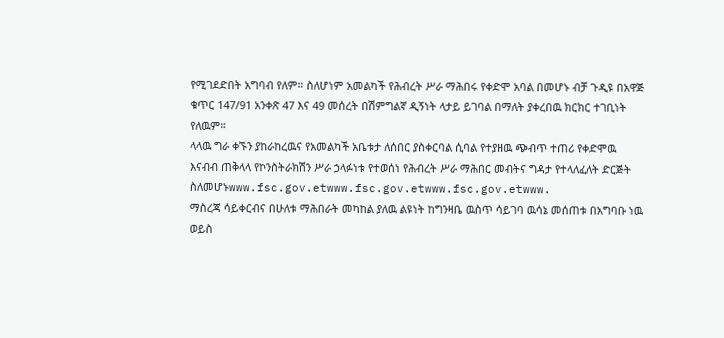የሚገደድበት አግባብ የለም። ስለሆነም አመልካች የሕብረት ሥራ ማሕበሩ የቀድሞ አባል በመሆኑ ብቻ ጉዲዩ በአዋጅ ቁጥር 147/91 አንቀጽ 47 እና 49 መሰረት በሽምግልኛ ዲኝነት ላታይ ይገባል በማለት ያቀረበዉ ክርክር ተገቢነት የለዉም።
ላላዉ ግራ ቀኙን ያከራከረዉና የአመልካች አቤቱታ ለሰበር ያስቀርባል ሲባል የተያዘዉ ጭብጥ ተጠሪ የቀድሞዉ እናብብ ጠቅላላ የኮንስትራክሽን ሥራ ኃላፉነቱ የተወሰነ የሕብረት ሥራ ማሕበር መብትና ግዳታ የተላለፈለት ድርጅት ስለመሆኑwww.fsc.gov.etwww.fsc.gov.etwww.fsc.gov.etwww.
ማስረጃ ሳይቀርብና በሁለቱ ማሕበራት መካከል ያለዉ ልዩነት ከግንዛቤ ዉስጥ ሳይገባ ዉሳኔ መሰጠቱ በአግባቡ ነዉ ወይስ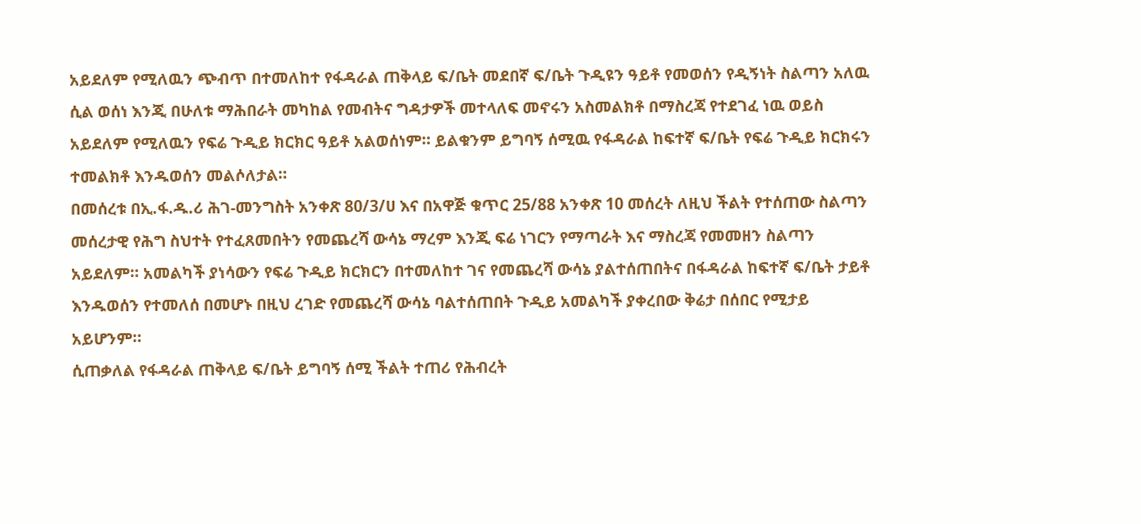አይደለም የሚለዉን ጭብጥ በተመለከተ የፋዳራል ጠቅላይ ፍ/ቤት መደበኛ ፍ/ቤት ጉዲዩን ዓይቶ የመወሰን የዲኝነት ስልጣን አለዉ ሲል ወሰነ እንጂ በሁለቱ ማሕበራት መካከል የመብትና ግዳታዎች መተላለፍ መኖሩን አስመልክቶ በማስረጃ የተደገፈ ነዉ ወይስ አይደለም የሚለዉን የፍሬ ጉዲይ ክርክር ዓይቶ አልወሰነም። ይልቁንም ይግባኝ ሰሚዉ የፋዳራል ከፍተኛ ፍ/ቤት የፍሬ ጉዲይ ክርክሩን ተመልክቶ እንዱወሰን መልሶለታል።
በመሰረቱ በኢ.ፋ.ዱ.ሪ ሕገ-መንግስት አንቀጽ 80/3/ሀ እና በአዋጅ ቁጥር 25/88 አንቀጽ 10 መሰረት ለዚህ ችልት የተሰጠው ስልጣን መሰረታዊ የሕግ ስህተት የተፈጸመበትን የመጨረሻ ውሳኔ ማረም እንጂ ፍሬ ነገርን የማጣራት እና ማስረጃ የመመዘን ስልጣን አይደለም። አመልካች ያነሳውን የፍሬ ጉዲይ ክርክርን በተመለከተ ገና የመጨረሻ ውሳኔ ያልተሰጠበትና በፋዳራል ከፍተኛ ፍ/ቤት ታይቶ እንዱወሰን የተመለሰ በመሆኑ በዚህ ረገድ የመጨረሻ ውሳኔ ባልተሰጠበት ጉዲይ አመልካች ያቀረበው ቅሬታ በሰበር የሚታይ አይሆንም።
ሲጠቃለል የፋዳራል ጠቅላይ ፍ/ቤት ይግባኝ ሰሚ ችልት ተጠሪ የሕብረት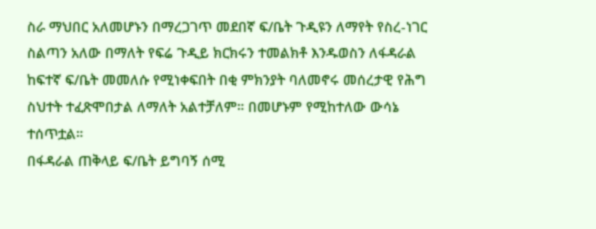ስራ ማህበር አለመሆኑን በማረጋገጥ መደበኛ ፍ/ቤት ጉዲዩን ለማየት የስረ-ነገር ስልጣን አለው በማለት የፍሬ ጉዲይ ክርክሩን ተመልክቶ እንዱወስን ለፋዳራል ከፍተኛ ፍ/ቤት መመለሱ የሚነቀፍበት በቂ ምክንያት ባለመኖሩ መሰረታዊ የሕግ ስህተት ተፈጽሞበታል ለማለት አልተቻለም። በመሆኑም የሚከተለው ውሳኔ ተሰጥቷል።
በፋዳራል ጠቅላይ ፍ/ቤት ይግባኝ ሰሚ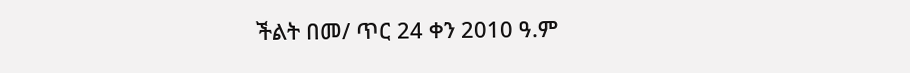ችልት በመ/ ጥር 24 ቀን 2010 ዓ.ም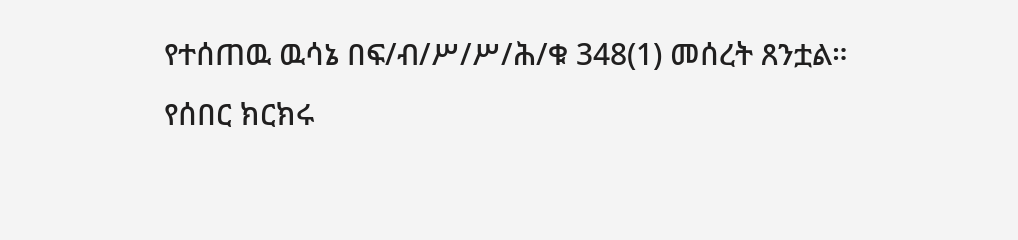የተሰጠዉ ዉሳኔ በፍ/ብ/ሥ/ሥ/ሕ/ቁ 348(1) መሰረት ጸንቷል።
የሰበር ክርክሩ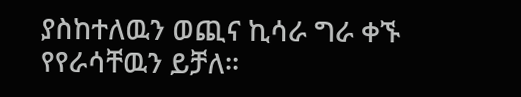ያስከተለዉን ወጪና ኪሳራ ግራ ቀኙ የየራሳቸዉን ይቻለ።